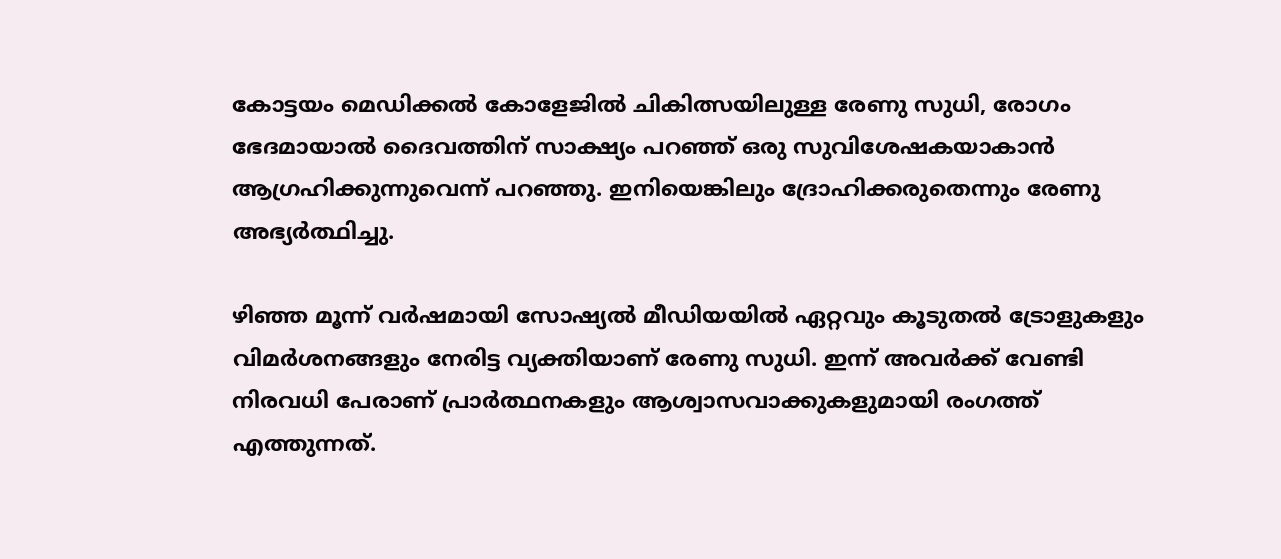കോട്ടയം മെഡിക്കൽ കോളേജിൽ ചികിത്സയിലുള്ള രേണു സുധി, രോഗം ഭേദമായാൽ ദൈവത്തിന് സാക്ഷ്യം പറഞ്ഞ് ഒരു സുവിശേഷകയാകാൻ ആഗ്രഹിക്കുന്നുവെന്ന് പറഞ്ഞു. ഇനിയെങ്കിലും ദ്രോഹിക്കരുതെന്നും രേണു അഭ്യർത്ഥിച്ചു.

ഴി‍ഞ്ഞ മൂന്ന് വർഷമായി സോഷ്യൽ മീഡിയയിൽ ഏറ്റവും കൂടുതൽ ട്രോളുകളും വിമർശനങ്ങളും നേരിട്ട വ്യക്തിയാണ് രേണു സുധി. ഇന്ന് അവർക്ക് വേണ്ടി നിരവധി പേരാണ് പ്രാർത്ഥനകളും ആശ്വാസവാക്കുകളുമായി രംഗത്ത് എത്തുന്നത്.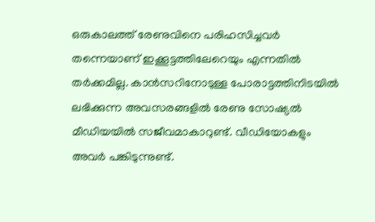ഒരുകാലത്ത് രേണുവിനെ പരിഹസിച്ചവർ തന്നെയാണ് ഇക്കൂട്ടത്തിലേറെയും എന്നതിൽ തർക്കമില്ല. കാൻസറിനോടുള്ള പോരാട്ടത്തിനിടയിൽ ലഭിക്കുന്ന അവസരങ്ങളിൽ രേണു സോഷ്യൽ മീഡിയയിൽ സജീവമാകാറുണ്ട്. വീഡിയോകളും അവർ പങ്കിടുന്നുണ്ട്.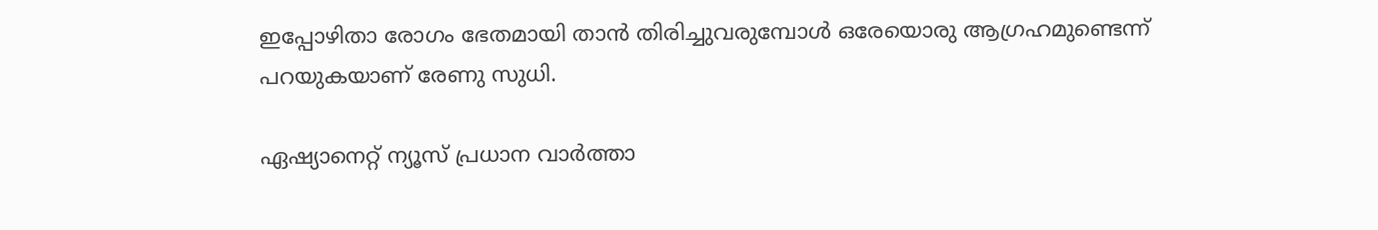ഇപ്പോഴിതാ രോഗം ഭേതമായി താൻ തിരിച്ചുവരുമ്പോൾ ഒരേയൊരു ആഗ്രഹമുണ്ടെന്ന് പറയുകയാണ് രേണു സുധി.

ഏഷ്യാനെറ്റ് ന്യൂസ് പ്രധാന വാർത്താ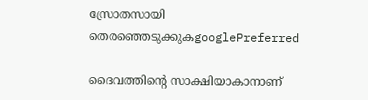സ്രോതസായി തെരഞ്ഞെടുക്കുകgooglePreferred

ദൈവത്തിന്റെ സാക്ഷിയാകാനാണ്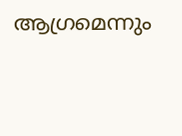ആഗ്രമെന്നും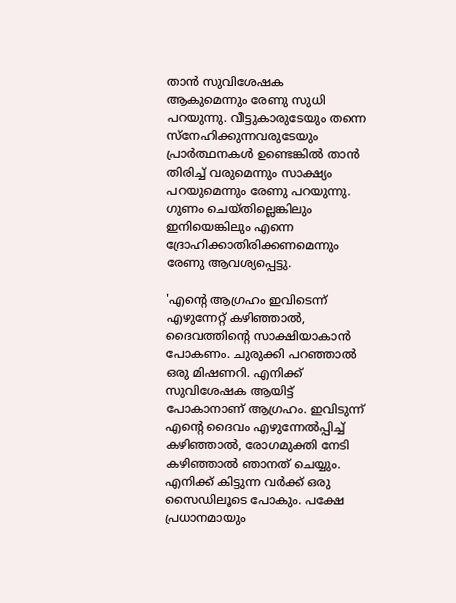താൻ സുവിശേഷക ആകുമെന്നും രേണു സുധി പറയുന്നു. വീട്ടുകാരുടേയും തന്നെ സ്നേഹിക്കുന്നവരുടേയും പ്രാർത്ഥനകൾ ഉണ്ടെങ്കിൽ താൻ തിരിച്ച് വരുമെന്നും സാക്ഷ്യം പറയുമെന്നും രേണു പറയുന്നു. ഗുണം ചെയ്തില്ലെങ്കിലും ഇനിയെങ്കിലും എന്നെ ദ്രോഹിക്കാതിരിക്കണമെന്നും രേണു ആവശ്യപ്പെട്ടു.

'എന്‍റെ ആഗ്രഹം ഇവിടെന്ന് എഴുന്നേറ്റ് കഴിഞ്ഞാല്‍, ദൈവത്തിന്‍റെ സാക്ഷിയാകാന്‍ പോകണം. ചുരുക്കി പറഞ്ഞാല്‍ ഒരു മിഷണറി. എനിക്ക് സുവിശേഷക ആയിട്ട് പോകാനാണ് ആഗ്രഹം. ഇവിടുന്ന് എന്‍റെ ദൈവം എഴുന്നേല്‍പ്പിച്ച് കഴിഞ്ഞാല്‍, രോഗമുക്തി നേടി കഴിഞ്ഞാല്‍ ഞാനത് ചെയ്യും. എനിക്ക് കിട്ടുന്ന വര്‍ക്ക് ഒരു സൈഡിലൂടെ പോകും. പക്ഷേ പ്രധാനമായും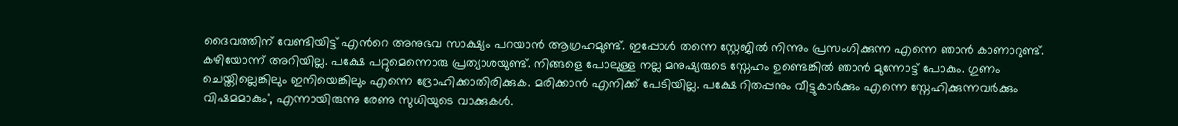ദൈവത്തിന് വേണ്ടിയിട്ട് എന്‍റെ അനുഭവ സാക്ഷ്യം പറയാന്‍ ആഗ്രഹമുണ്ട്. ഇപ്പോള്‍ തന്നെ സ്റ്റേജില്‍ നിന്നും പ്രസംഗിക്കുന്ന എന്നെ ഞാന്‍ കാണാറുണ്ട്. കഴിയോന്ന് അറിയില്ല. പക്ഷേ പറ്റുമെന്നൊരു പ്രത്യാശയുണ്ട്. നിങ്ങളെ പോലുള്ള നല്ല മനുഷ്യരുടെ സ്നേഹം ഉണ്ടെങ്കില്‍ ഞാന്‍ മുന്നോട്ട് പോകും. ഗുണം ചെയ്തില്ലെങ്കിലും ഇനിയെങ്കിലും എന്നെ ദ്രോഹിക്കാതിരിക്കുക. മരിക്കാന്‍ എനിക്ക് പേടിയില്ല. പക്ഷേ റിതപ്പനും വീട്ടുകാര്‍ക്കും എന്നെ സ്നേഹിക്കുന്നവര്‍ക്കും വിഷമമാകും', എന്നായിരുന്നു രേണു സുധിയുടെ വാക്കുകൾ.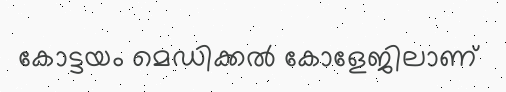കോട്ടയം മെഡിക്കൽ കോളേജിലാണ്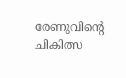രേണുവിന്റെ ചികിത്സ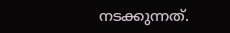നടക്കുന്നത്.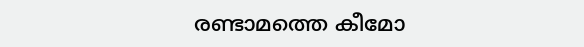രണ്ടാമത്തെ കീമോ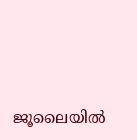ജൂലൈയിൽ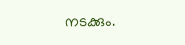നടക്കും.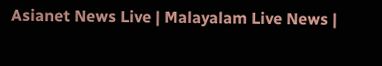Asianet News Live | Malayalam Live News |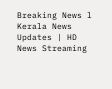Breaking News l Kerala News Updates | HD News Streaming